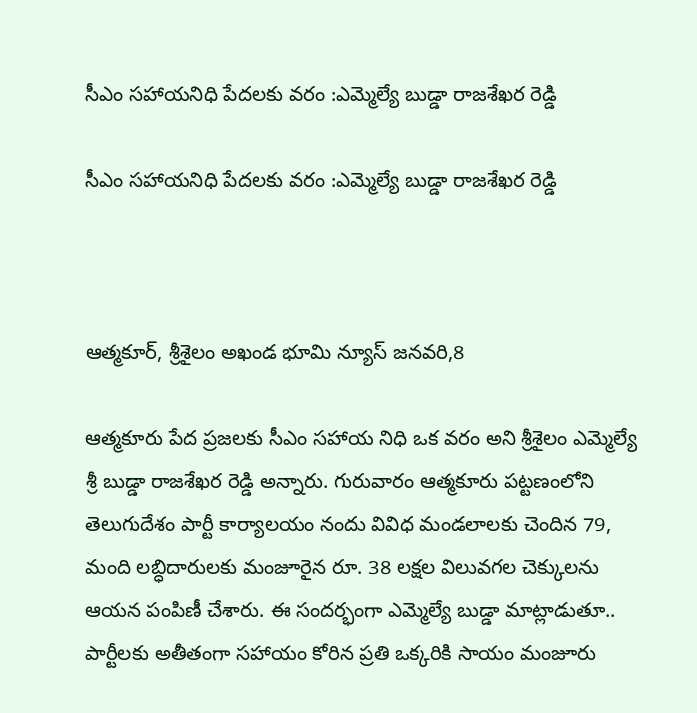సీఎం సహాయనిధి పేదలకు వరం :ఎమ్మెల్యే బుడ్డా రాజశేఖర రెడ్డి

సీఎం సహాయనిధి పేదలకు వరం :ఎమ్మెల్యే బుడ్డా రాజశేఖర రెడ్డి



ఆత్మకూర్, శ్రీశైలం అఖండ భూమి న్యూస్ జనవరి,8

ఆత్మకూరు పేద ప్రజలకు సీఎం సహాయ నిధి ఒక వరం అని శ్రీశైలం ఎమ్మెల్యే శ్రీ బుడ్డా రాజశేఖర రెడ్డి అన్నారు. గురువారం ఆత్మకూరు పట్టణంలోని తెలుగుదేశం పార్టీ కార్యాలయం నందు వివిధ మండలాలకు చెందిన 79, మంది లబ్ధిదారులకు మంజూరైన రూ. 38 లక్షల విలువగల చెక్కులను ఆయన పంపిణీ చేశారు. ఈ సందర్భంగా ఎమ్మెల్యే బుడ్డా మాట్లాడుతూ.. పార్టీలకు అతీతంగా సహాయం కోరిన ప్రతి ఒక్కరికి సాయం మంజూరు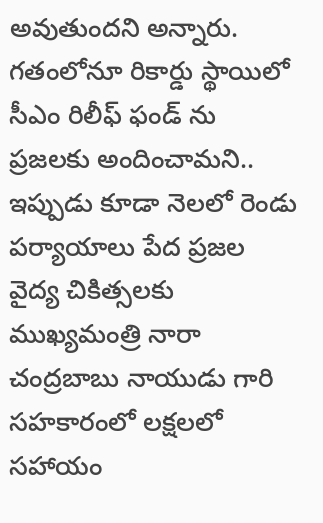అవుతుందని అన్నారు. గతంలోనూ రికార్డు స్థాయిలో సీఎం రిలీఫ్ ఫండ్ ను ప్రజలకు అందించామని.. ఇప్పుడు కూడా నెలలో రెండు పర్యాయాలు పేద ప్రజల వైద్య చికిత్సలకు ముఖ్యమంత్రి నారా చంద్రబాబు నాయుడు గారి సహకారంలో లక్షలలో సహాయం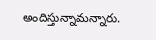అందిస్తున్నామన్నారు.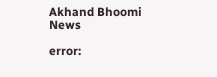Akhand Bhoomi News

error: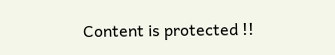Content is protected !!